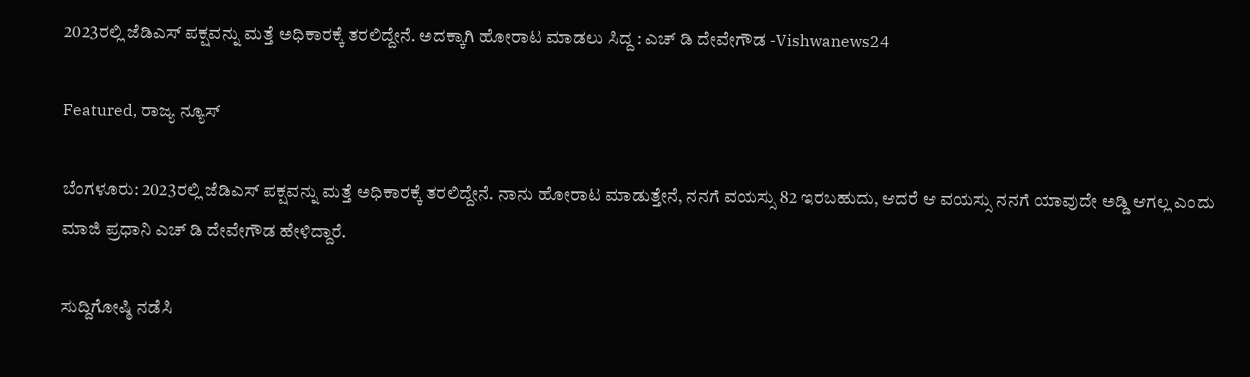2023ರಲ್ಲಿ ಜೆಡಿಎಸ್‌‌ ಪಕ್ಷವನ್ನು ಮತ್ತೆ ಅಧಿಕಾರಕ್ಕೆ ತರಲಿದ್ದೇನೆ. ಅದಕ್ಕಾಗಿ ಹೋರಾಟ ಮಾಡಲು ಸಿದ್ದ : ಎಚ್ ಡಿ ದೇವೇಗೌಡ -Vishwanews24

Featured, ರಾಜ್ಯ ನ್ಯೂಸ್

ಬೆಂಗಳೂರು: 2023ರಲ್ಲಿ ಜೆಡಿಎಸ್ ಪಕ್ಷವನ್ನು ಮತ್ತೆ ಅಧಿಕಾರಕ್ಕೆ ತರಲಿದ್ದೇನೆ. ನಾನು ಹೋರಾಟ ಮಾಡುತ್ತೇನೆ, ನನಗೆ ವಯಸ್ಸು 82 ಇರಬಹುದು, ಆದರೆ ಆ ವಯಸ್ಸು ನನಗೆ ಯಾವುದೇ ಅಡ್ಡಿ ಆಗಲ್ಲ ಎಂದು ಮಾಜಿ ಪ್ರಧಾನಿ ಎಚ್ ಡಿ ದೇವೇಗೌಡ ಹೇಳಿದ್ದಾರೆ.

ಸುದ್ದಿಗೋಷ್ಠಿ ನಡೆಸಿ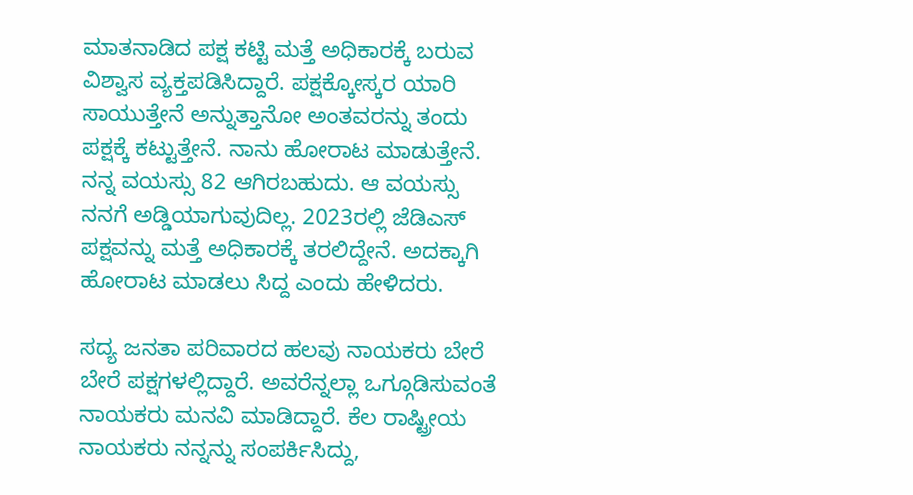ಮಾತನಾಡಿದ ಪಕ್ಷ ಕಟ್ಟಿ ಮತ್ತೆ ಅಧಿಕಾರಕ್ಕೆ ಬರುವ ವಿಶ್ವಾಸ ವ್ಯಕ್ತಪಡಿಸಿದ್ದಾರೆ. ಪಕ್ಷಕ್ಕೋಸ್ಕರ ಯಾರಿ ಸಾಯುತ್ತೇನೆ ಅನ್ನುತ್ತಾನೋ ಅಂತವರನ್ನು ತಂದು ಪಕ್ಷಕ್ಕೆ ಕಟ್ಟುತ್ತೇನೆ. ನಾನು ಹೋರಾಟ ಮಾಡುತ್ತೇನೆ. ನನ್ನ ವಯಸ್ಸು 82 ಆಗಿರಬಹುದು. ಆ ವಯಸ್ಸು ನನಗೆ ಅಡ್ಡಿಯಾಗುವುದಿಲ್ಲ. 2023ರಲ್ಲಿ ಜೆಡಿಎಸ್‌‌ ಪಕ್ಷವನ್ನು ಮತ್ತೆ ಅಧಿಕಾರಕ್ಕೆ ತರಲಿದ್ದೇನೆ. ಅದಕ್ಕಾಗಿ ಹೋರಾಟ ಮಾಡಲು ಸಿದ್ದ ಎಂದು ಹೇಳಿದರು.

ಸದ್ಯ ಜನತಾ ಪರಿವಾರದ ಹಲವು ನಾಯಕರು ಬೇರೆ ಬೇರೆ ಪಕ್ಷಗಳಲ್ಲಿದ್ದಾರೆ. ಅವರೆನ್ನಲ್ಲಾ ಒಗ್ಗೂಡಿಸುವಂತೆ ನಾಯಕರು ಮನವಿ ಮಾಡಿದ್ದಾರೆ. ಕೆಲ ರಾಷ್ಟ್ರೀಯ ನಾಯಕರು ನನ್ನನ್ನು ಸಂಪರ್ಕಿಸಿದ್ದು,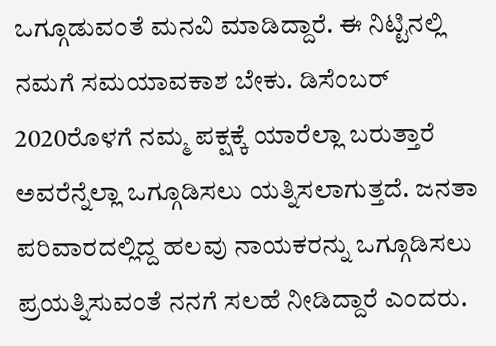ಒಗ್ಗೂಡುವಂತೆ ಮನವಿ ಮಾಡಿದ್ದಾರೆ. ಈ ನಿಟ್ಟಿನಲ್ಲಿ ನಮಗೆ ಸಮಯಾವಕಾಶ ಬೇಕು. ಡಿಸೆಂಬರ್ 2020ರೊಳಗೆ ನಮ್ಮ‌ ಪಕ್ಷಕ್ಕೆ ಯಾರೆಲ್ಲಾ ಬರುತ್ತಾರೆ ಅವರೆನ್ನೆಲ್ಲಾ ಒಗ್ಗೂಡಿಸಲು ಯತ್ನಿಸಲಾಗುತ್ತದೆ. ಜನತಾ ಪರಿವಾರದಲ್ಲಿದ್ದ ಹಲವು‌ ನಾಯಕರನ್ನು ಒಗ್ಗೂಡಿಸಲು ಪ್ರಯತ್ನಿಸುವಂತೆ ನನಗೆ ಸಲಹೆ ನೀಡಿದ್ದಾರೆ ಎಂದರು.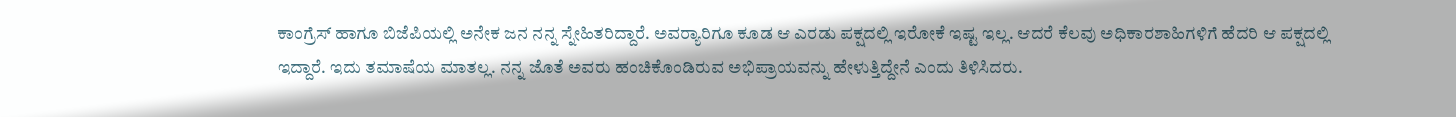ಕಾಂಗ್ರೆಸ್ ಹಾಗೂ ಬಿಜೆಪಿಯಲ್ಲಿ ಅನೇಕ ಜನ ನನ್ನ ಸ್ನೇಹಿತರಿದ್ದಾರೆ. ಅವರ್‍ಯಾರಿಗೂ ಕೂಡ ಆ ಎರಡು ಪಕ್ಷದಲ್ಲಿ ಇರೋಕೆ ಇಷ್ಟ ಇಲ್ಲ. ಆದರೆ ಕೆಲವು ಅಧಿಕಾರಶಾಹಿಗಳಿಗೆ ಹೆದರಿ ಆ ಪಕ್ಷದಲ್ಲಿ ಇದ್ದಾರೆ. ಇದು ತಮಾಷೆಯ ಮಾತಲ್ಲ. ನನ್ನ ಜೊತೆ ಅವರು ಹಂಚಿಕೊಂಡಿರುವ ಅಭಿಪ್ರಾಯವನ್ನು ಹೇಳುತ್ತಿದ್ದೇನೆ ಎಂದು ತಿಳಿಸಿದರು.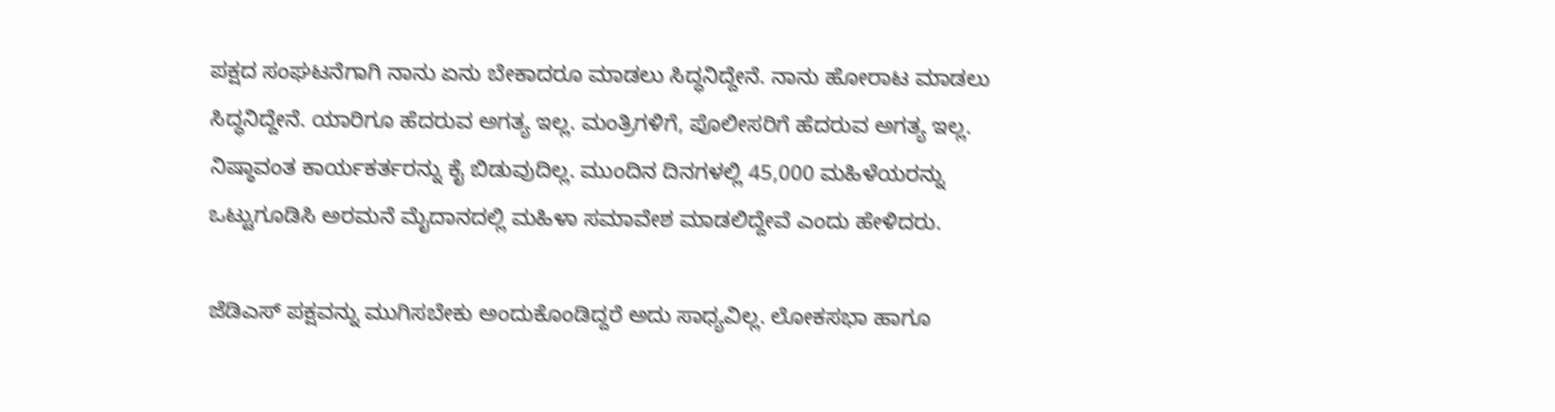ಪಕ್ಷದ ಸಂಘಟನೆಗಾಗಿ ನಾನು ಏನು ಬೇಕಾದರೂ ಮಾಡಲು ಸಿದ್ಧನಿದ್ದೇನೆ. ನಾನು ಹೋರಾಟ ಮಾಡಲು ಸಿದ್ಧನಿದ್ದೇನೆ. ಯಾರಿಗೂ ಹೆದರುವ ಅಗತ್ಯ ಇಲ್ಲ. ಮಂತ್ರಿಗಳಿಗೆ, ಪೊಲೀಸರಿಗೆ ಹೆದರುವ ಅಗತ್ಯ ಇಲ್ಲ. ನಿಷ್ಠಾವಂತ ಕಾರ್ಯಕರ್ತರನ್ನು ಕೈ ಬಿಡುವುದಿಲ್ಲ. ಮುಂದಿನ ದಿನಗಳಲ್ಲಿ 45,000 ಮಹಿಳೆಯರನ್ನು ಒಟ್ಟುಗೂಡಿಸಿ ಅರಮನೆ ಮೈದಾನದಲ್ಲಿ ಮಹಿಳಾ ಸಮಾವೇಶ ಮಾಡಲಿದ್ದೇವೆ ಎಂದು ಹೇಳಿದರು.

ಜೆಡಿಎಸ್ ಪಕ್ಷವನ್ನು ಮುಗಿಸಬೇಕು ಅಂದುಕೊಂಡಿದ್ದರೆ ಅದು ಸಾಧ್ಯವಿಲ್ಲ. ಲೋಕಸಭಾ ಹಾಗೂ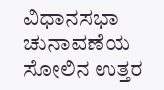ವಿಧಾನಸಭಾ ಚುನಾವಣೆಯ ಸೋಲಿನ ಉತ್ತರ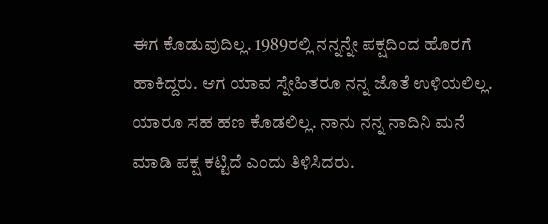ಈಗ ಕೊಡುವುದಿಲ್ಲ. 1989ರಲ್ಲಿ ನನ್ನನ್ನೇ ಪಕ್ಷದಿಂದ ಹೊರಗೆ ಹಾಕಿದ್ದರು. ಆಗ ಯಾವ ಸ್ನೇಹಿತರೂ ನನ್ನ ಜೊತೆ ಉಳಿಯಲಿಲ್ಲ. ಯಾರೂ ಸಹ ಹಣ ಕೊಡಲಿಲ್ಲ. ನಾನು ನನ್ನ ನಾದಿನಿ ಮನೆ ಮಾಡಿ ಪಕ್ಷ ಕಟ್ಟಿದೆ ಎಂದು ತಿಳಿಸಿದರು.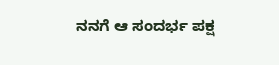ನನಗೆ ಆ ಸಂದರ್ಭ ಪಕ್ಷ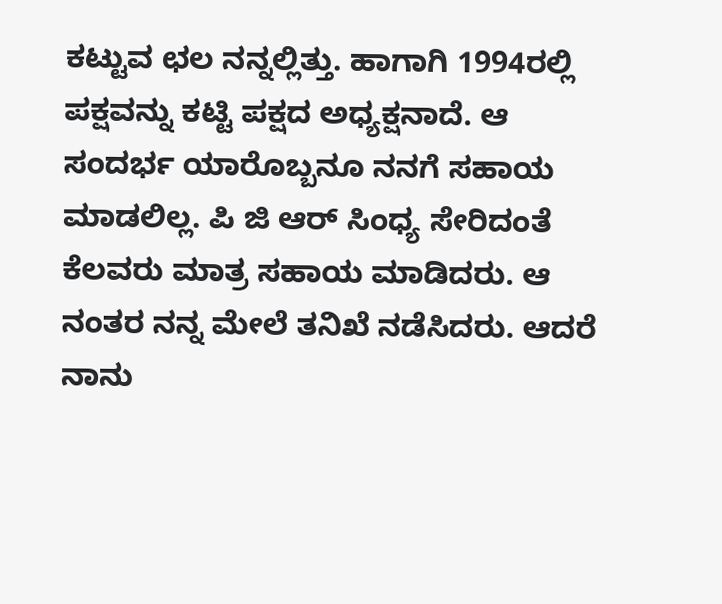ಕಟ್ಟುವ ಛಲ ನನ್ನಲ್ಲಿತ್ತು. ಹಾಗಾಗಿ 1994ರಲ್ಲಿ ಪಕ್ಷವನ್ನು ಕಟ್ಟಿ ಪಕ್ಷದ ಅಧ್ಯಕ್ಷನಾದೆ. ಆ ಸಂದರ್ಭ ಯಾರೊಬ್ಬನೂ ನನಗೆ ಸಹಾಯ ಮಾಡಲಿಲ್ಲ. ಪಿ ಜಿ ಆರ್ ಸಿಂಧ್ಯ ಸೇರಿದಂತೆ ಕೆಲವರು ಮಾತ್ರ ಸಹಾಯ ಮಾಡಿದರು. ಆ ನಂತರ ನನ್ನ ಮೇಲೆ ತನಿಖೆ ನಡೆಸಿದರು. ಆದರೆ ನಾನು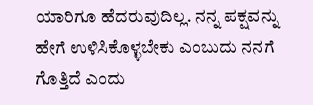ಯಾರಿಗೂ ಹೆದರುವುದಿಲ್ಲ. ನನ್ನ ಪಕ್ಷವನ್ನು ಹೇಗೆ ಉಳಿಸಿಕೊಳ್ಳಬೇಕು ಎಂಬುದು ನನಗೆ ಗೊತ್ತಿದೆ ಎಂದು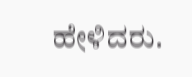ಹೇಳಿದರು.